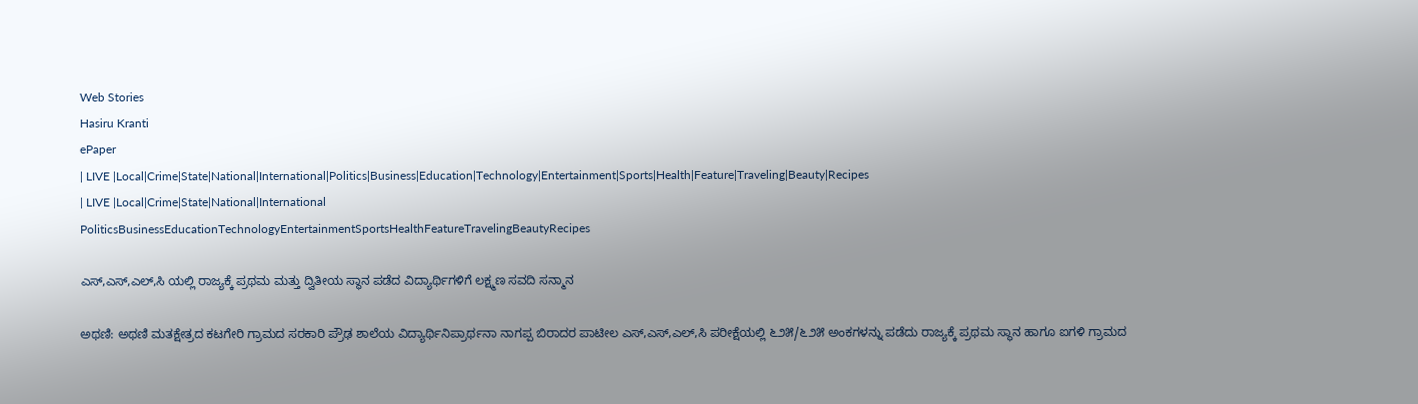Web Stories
Hasiru Kranti
ePaper
| LIVE |Local|Crime|State|National|International|Politics|Business|Education|Technology|Entertainment|Sports|Health|Feature|Traveling|Beauty|Recipes
| LIVE |Local|Crime|State|National|International
PoliticsBusinessEducationTechnologyEntertainmentSportsHealthFeatureTravelingBeautyRecipes

ಎಸ್,ಎಸ್,ಎಲ್,ಸಿ ಯಲ್ಲಿ ರಾಜ್ಯಕ್ಕೆ ಪ್ರಥಮ ಮತ್ತು ದ್ವಿತೀಯ ಸ್ಥಾನ ಪಡೆದ ವಿದ್ಯಾರ್ಥಿಗಳಿಗೆ ಲಕ್ಷ್ಮಣ ಸವದಿ ಸನ್ಮಾನ

ಅಥಣಿ: ಅಥಣಿ ಮತಕ್ಷೇತ್ರದ ಕಟಗೇರಿ ಗ್ರಾಮದ ಸರಕಾರಿ ಪ್ರೌಢ ಶಾಲೆಯ ವಿದ್ಯಾರ್ಥಿನಿಪ್ರಾರ್ಥನಾ ನಾಗಪ್ಪ ಬಿರಾದರ ಪಾಟೀಲ ಎಸ್,ಎಸ್,ಎಲ್,ಸಿ ಪರೀಕ್ಷೆಯಲ್ಲಿ ೬೨೫/೬೨೫ ಅಂಕಗಳನ್ನು ಪಡೆದು ರಾಜ್ಯಕ್ಕೆ ಪ್ರಥಮ ಸ್ಥಾನ ಹಾಗೂ ಐಗಳಿ ಗ್ರಾಮದ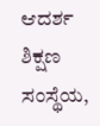ಆದರ್ಶ ಶಿಕ್ಷಣ ಸಂಸ್ಥೆಯ,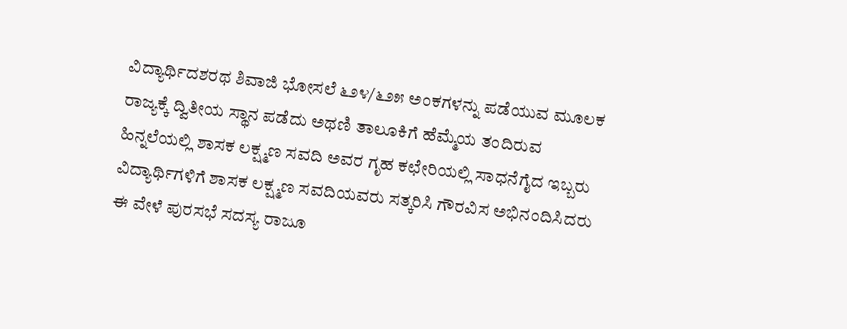ವಿದ್ಯಾರ್ಥಿದಶರಥ ಶಿವಾಜಿ ಭೋಸಲೆ ೬೨೪/೬೨೫ ಅಂಕಗಳನ್ನು ಪಡೆಯುವ ಮೂಲಕ ರಾಜ್ಯಕ್ಕೆ ದ್ವಿತೀಯ ಸ್ಥಾನ ಪಡೆದು ಅಥಣಿ ತಾಲೂಕಿಗೆ ಹೆಮ್ಮೆಯ ತಂದಿರುವ ಹಿನ್ನಲೆಯಲ್ಲಿ ಶಾಸಕ ಲಕ್ಷ್ಮಣ ಸವದಿ ಅವರ ಗೃಹ ಕಛೇರಿಯಲ್ಲಿ ಸಾಧನೆಗೈದ ಇಬ್ಬರು ವಿದ್ಯಾರ್ಥಿಗಳಿಗೆ ಶಾಸಕ ಲಕ್ಷ್ಮಣ ಸವದಿಯವರು ಸತ್ಕರಿಸಿ ಗೌರವಿಸ ಅಭಿನಂದಿಸಿದರು
ಈ ವೇಳೆ ಪುರಸಭೆ ಸದಸ್ಯ ರಾಜೂ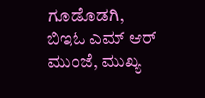ಗೂಡೊಡಗಿ, ಬಿಇಓ ಎಮ್ ಆರ್ ಮುಂಜೆ, ಮುಖ್ಯ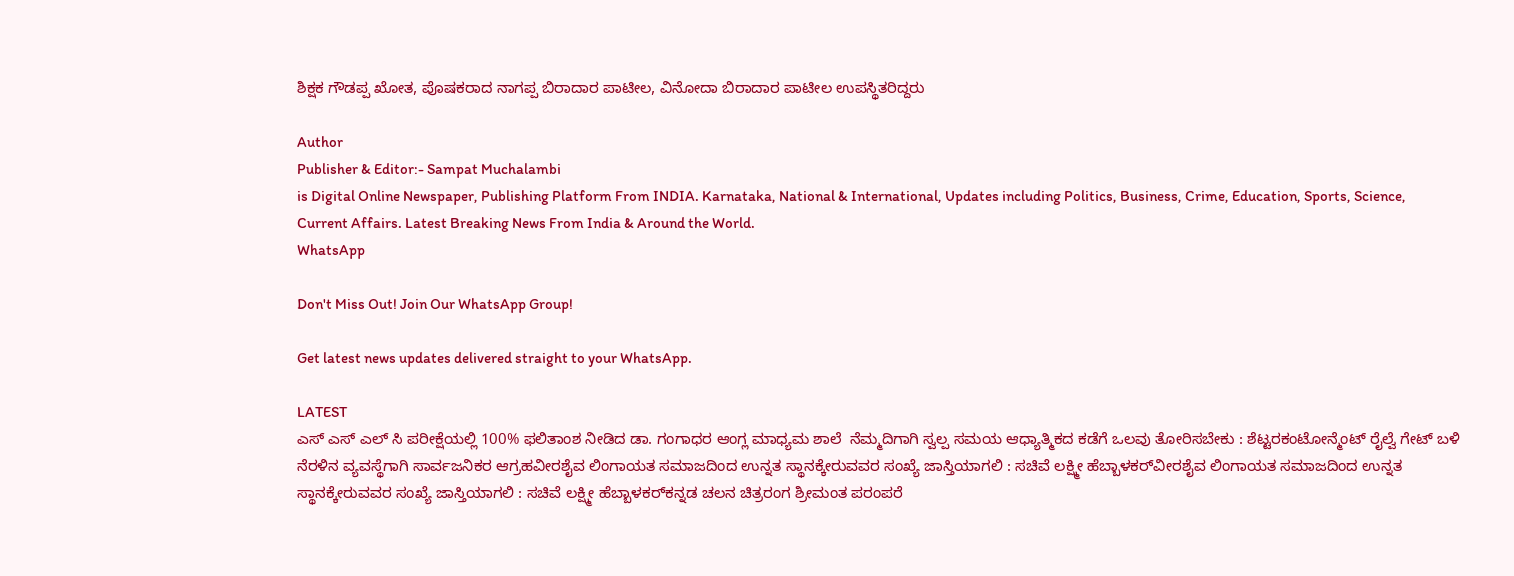ಶಿಕ್ಷಕ ಗೌಡಪ್ಪ ಖೋತ, ಪೊಷಕರಾದ ನಾಗಪ್ಪ ಬಿರಾದಾರ ಪಾಟೀಲ, ವಿನೋದಾ ಬಿರಾದಾರ ಪಾಟೀಲ ಉಪಸ್ಥಿತರಿದ್ದರು

Author
Publisher & Editor:- Sampat Muchalambi
is Digital Online Newspaper, Publishing Platform From INDIA. Karnataka, National & International, Updates including Politics, Business, Crime, Education, Sports, Science, Current Affairs. Latest Breaking News From India & Around the World.
WhatsApp

Don't Miss Out! Join Our WhatsApp Group!

Get latest news updates delivered straight to your WhatsApp.

LATEST
ಎಸ್ ಎಸ್ ಎಲ್ ಸಿ ಪರೀಕ್ಷೆಯಲ್ಲಿ 100% ಫಲಿತಾಂಶ ನೀಡಿದ ಡಾ. ಗಂಗಾಧರ ಆಂಗ್ಲ ಮಾಧ್ಯಮ ಶಾಲೆ  ನೆಮ್ಮದಿಗಾಗಿ ಸ್ವಲ್ಪ ಸಮಯ ಆಧ್ಯಾತ್ಮಿಕದ ಕಡೆಗೆ ಒಲವು ತೋರಿಸಬೇಕು : ಶೆಟ್ಟರಕಂಟೋನ್ಮೆಂಟ್ ರೈಲ್ವೆ ಗೇಟ್ ಬಳಿ ನೆರಳಿನ ವ್ಯವಸ್ಥೆಗಾಗಿ ಸಾರ್ವಜನಿಕರ ಆಗ್ರಹವೀರಶೈವ ಲಿಂಗಾಯತ ಸಮಾಜದಿಂದ ಉನ್ನತ ಸ್ಥಾನಕ್ಕೇರುವವರ ಸಂಖ್ಯೆ ಜಾಸ್ತಿಯಾಗಲಿ : ಸಚಿವೆ ಲಕ್ಷ್ಮೀ ಹೆಬ್ಬಾಳಕರ್‌ವೀರಶೈವ ಲಿಂಗಾಯತ ಸಮಾಜದಿಂದ ಉನ್ನತ ಸ್ಥಾನಕ್ಕೇರುವವರ ಸಂಖ್ಯೆ ಜಾಸ್ತಿಯಾಗಲಿ : ಸಚಿವೆ ಲಕ್ಷ್ಮೀ ಹೆಬ್ಬಾಳಕರ್‌ಕನ್ನಡ ಚಲನ ಚಿತ್ರರಂಗ ಶ್ರೀಮಂತ ಪರಂಪರೆ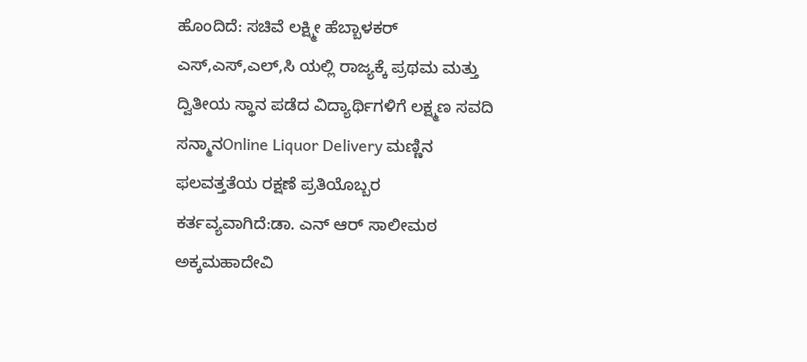ಹೊಂದಿದೆ: ಸಚಿವೆ ಲಕ್ಷ್ಮೀ ಹೆಬ್ಬಾಳಕರ್ ಎಸ್,ಎಸ್,ಎಲ್,ಸಿ ಯಲ್ಲಿ ರಾಜ್ಯಕ್ಕೆ ಪ್ರಥಮ ಮತ್ತು ದ್ವಿತೀಯ ಸ್ಥಾನ ಪಡೆದ ವಿದ್ಯಾರ್ಥಿಗಳಿಗೆ ಲಕ್ಷ್ಮಣ ಸವದಿ ಸನ್ಮಾನOnline Liquor Delivery ಮಣ್ಣಿನ ಫಲವತ್ತತೆಯ ರಕ್ಷಣೆ ಪ್ರತಿಯೊಬ್ಬರ  ಕರ್ತವ್ಯವಾಗಿದೆ:ಡಾ. ಎನ್ ಆರ್ ಸಾಲೀಮಠ ಅಕ್ಕಮಹಾದೇವಿ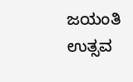ಜಯಂತಿ ಉತ್ಸವ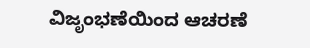ವಿಜೃಂಭಣೆಯಿಂದ ಆಚರಣೆ